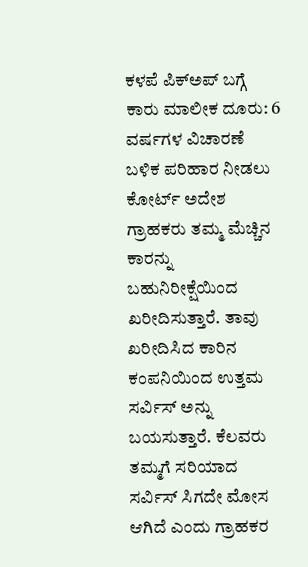ಕಳಪೆ ಪಿಕ್ಅಪ್ ಬಗ್ಗೆ ಕಾರು ಮಾಲೀಕ ದೂರು: 6 ವರ್ಷಗಳ ವಿಚಾರಣೆ ಬಳಿಕ ಪರಿಹಾರ ನೀಡಲು ಕೋರ್ಟ್ ಅದೇಶ
ಗ್ರಾಹಕರು ತಮ್ಮ ಮೆಚ್ಚಿನ ಕಾರನ್ನು ಬಹುನಿರೀಕ್ಷೆಯಿಂದ ಖರೀದಿಸುತ್ತಾರೆ. ತಾವು ಖರೀದಿಸಿದ ಕಾರಿನ ಕಂಪನಿಯಿಂದ ಉತ್ತಮ ಸರ್ವಿಸ್ ಅನ್ನು ಬಯಸುತ್ತಾರೆ. ಕೆಲವರು ತಮ್ಮಗೆ ಸರಿಯಾದ ಸರ್ವಿಸ್ ಸಿಗದೇ ಮೋಸ ಆಗಿದೆ ಎಂದು ಗ್ರಾಹಕರ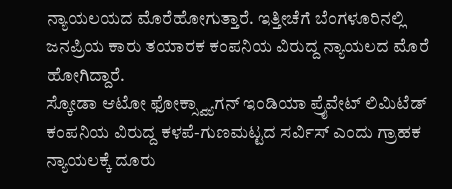ನ್ಯಾಯಲಯದ ಮೊರೆಹೋಗುತ್ತಾರೆ. ಇತ್ತೀಚೆಗೆ ಬೆಂಗಳೂರಿನಲ್ಲಿ ಜನಪ್ರಿಯ ಕಾರು ತಯಾರಕ ಕಂಪನಿಯ ವಿರುದ್ದ ನ್ಯಾಯಲದ ಮೊರೆ ಹೋಗಿದ್ದಾರೆ.
ಸ್ಕೋಡಾ ಆಟೋ ಫೋಕ್ಸ್ವ್ಯಾಗನ್ ಇಂಡಿಯಾ ಪ್ರೈವೇಟ್ ಲಿಮಿಟೆಡ್ ಕಂಪನಿಯ ವಿರುದ್ದ ಕಳಪೆ-ಗುಣಮಟ್ಟದ ಸರ್ವಿಸ್ ಎಂದು ಗ್ರಾಹಕ ನ್ಯಾಯಲಕ್ಕೆ ದೂರು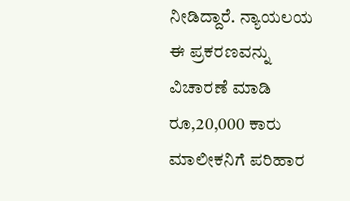ನೀಡಿದ್ದಾರೆ. ನ್ಯಾಯಲಯ ಈ ಪ್ರಕರಣವನ್ನು ವಿಚಾರಣೆ ಮಾಡಿ ರೂ,20,000 ಕಾರು ಮಾಲೀಕನಿಗೆ ಪರಿಹಾರ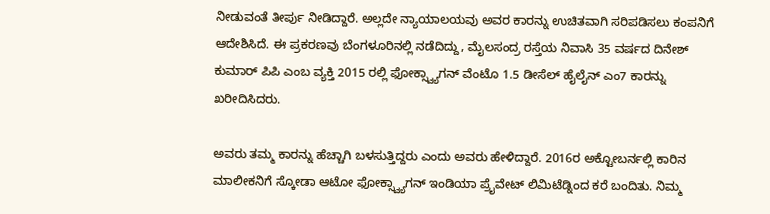ನೀಡುವಂತೆ ತೀರ್ಪು ನೀಡಿದ್ದಾರೆ. ಅಲ್ಲದೇ ನ್ಯಾಯಾಲಯವು ಅವರ ಕಾರನ್ನು ಉಚಿತವಾಗಿ ಸರಿಪಡಿಸಲು ಕಂಪನಿಗೆ ಆದೇಶಿಸಿದೆ. ಈ ಪ್ರಕರಣವು ಬೆಂಗಳೂರಿನಲ್ಲಿ ನಡೆದಿದ್ದು, ಮೈಲಸಂದ್ರ ರಸ್ತೆಯ ನಿವಾಸಿ 35 ವರ್ಷದ ದಿನೇಶ್ ಕುಮಾರ್ ಪಿಪಿ ಎಂಬ ವ್ಯಕ್ತಿ 2015 ರಲ್ಲಿ ಫೋಕ್ಸ್ವ್ಯಾಗನ್ ವೆಂಟೊ 1.5 ಡೀಸೆಲ್ ಹೈಲೈನ್ ಎಂ7 ಕಾರನ್ನು ಖರೀದಿಸಿದರು.

ಅವರು ತಮ್ಮ ಕಾರನ್ನು ಹೆಚ್ಚಾಗಿ ಬಳಸುತ್ತಿದ್ದರು ಎಂದು ಅವರು ಹೇಳಿದ್ದಾರೆ. 2016ರ ಅಕ್ಟೋಬರ್ನಲ್ಲಿ ಕಾರಿನ ಮಾಲೀಕನಿಗೆ ಸ್ಕೋಡಾ ಆಟೋ ಫೋಕ್ಸ್ವ್ಯಾಗನ್ ಇಂಡಿಯಾ ಪ್ರೈವೇಟ್ ಲಿಮಿಟೆಡ್ನಿಂದ ಕರೆ ಬಂದಿತು. ನಿಮ್ಮ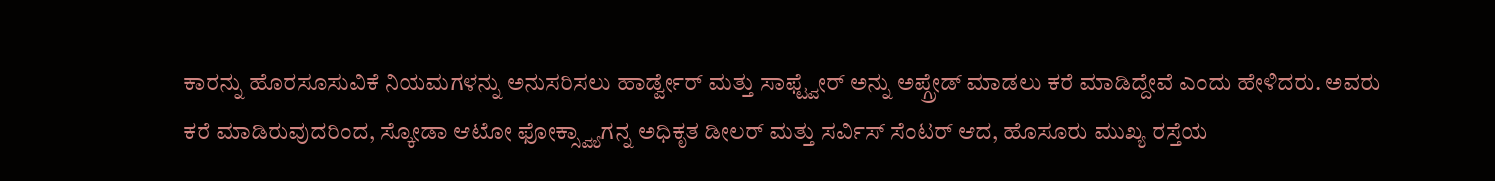ಕಾರನ್ನು ಹೊರಸೂಸುವಿಕೆ ನಿಯಮಗಳನ್ನು ಅನುಸರಿಸಲು ಹಾರ್ಡ್ವೇರ್ ಮತ್ತು ಸಾಫ್ಟ್ವೇರ್ ಅನ್ನು ಅಪ್ಗ್ರೇಡ್ ಮಾಡಲು ಕರೆ ಮಾಡಿದ್ದೇವೆ ಎಂದು ಹೇಳಿದರು. ಅವರು ಕರೆ ಮಾಡಿರುವುದರಿಂದ, ಸ್ಕೋಡಾ ಆಟೋ ಫೋಕ್ಸ್ವ್ಯಾಗನ್ನ ಅಧಿಕೃತ ಡೀಲರ್ ಮತ್ತು ಸರ್ವಿಸ್ ಸೆಂಟರ್ ಆದ, ಹೊಸೂರು ಮುಖ್ಯ ರಸ್ತೆಯ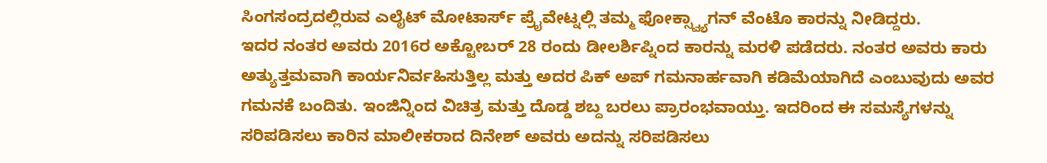ಸಿಂಗಸಂದ್ರದಲ್ಲಿರುವ ಎಲೈಟ್ ಮೋಟಾರ್ಸ್ ಪ್ರೈವೇಟ್ನಲ್ಲಿ ತಮ್ಮ ಫೋಕ್ಸ್ವ್ಯಾಗನ್ ವೆಂಟೊ ಕಾರನ್ನು ನೀಡಿದ್ದರು.
ಇದರ ನಂತರ ಅವರು 2016ರ ಅಕ್ಟೋಬರ್ 28 ರಂದು ಡೀಲರ್ಶಿಪ್ನಿಂದ ಕಾರನ್ನು ಮರಳಿ ಪಡೆದರು. ನಂತರ ಅವರು ಕಾರು ಅತ್ಯುತ್ತಮವಾಗಿ ಕಾರ್ಯನಿರ್ವಹಿಸುತ್ತಿಲ್ಲ ಮತ್ತು ಅದರ ಪಿಕ್ ಅಪ್ ಗಮನಾರ್ಹವಾಗಿ ಕಡಿಮೆಯಾಗಿದೆ ಎಂಬುವುದು ಅವರ ಗಮನಕೆ ಬಂದಿತು. ಇಂಜಿನ್ನಿಂದ ವಿಚಿತ್ರ ಮತ್ತು ದೊಡ್ಡ ಶಬ್ದ ಬರಲು ಪ್ರಾರಂಭವಾಯ್ತು. ಇದರಿಂದ ಈ ಸಮಸ್ಯೆಗಳನ್ನು ಸರಿಪಡಿಸಲು ಕಾರಿನ ಮಾಲೀಕರಾದ ದಿನೇಶ್ ಅವರು ಅದನ್ನು ಸರಿಪಡಿಸಲು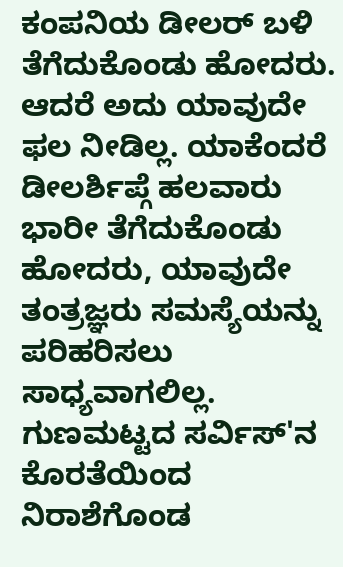ಕಂಪನಿಯ ಡೀಲರ್ ಬಳಿ ತೆಗೆದುಕೊಂಡು ಹೋದರು.
ಆದರೆ ಅದು ಯಾವುದೇ ಫಲ ನೀಡಿಲ್ಲ. ಯಾಕೆಂದರೆ ಡೀಲರ್ಶಿಪ್ಗೆ ಹಲವಾರು ಭಾರೀ ತೆಗೆದುಕೊಂಡು ಹೋದರು, ಯಾವುದೇ ತಂತ್ರಜ್ಞರು ಸಮಸ್ಯೆಯನ್ನು ಪರಿಹರಿಸಲು ಸಾಧ್ಯವಾಗಲಿಲ್ಲ. ಗುಣಮಟ್ಟದ ಸರ್ವಿಸ್'ನ ಕೊರತೆಯಿಂದ ನಿರಾಶೆಗೊಂಡ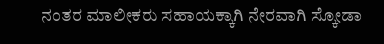ನಂತರ ಮಾಲೀಕರು ಸಹಾಯಕ್ಕಾಗಿ ನೇರವಾಗಿ ಸ್ಕೋಡಾ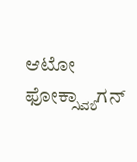ಆಟೋ ಫೋಕ್ಸ್ವ್ಯಾಗನ್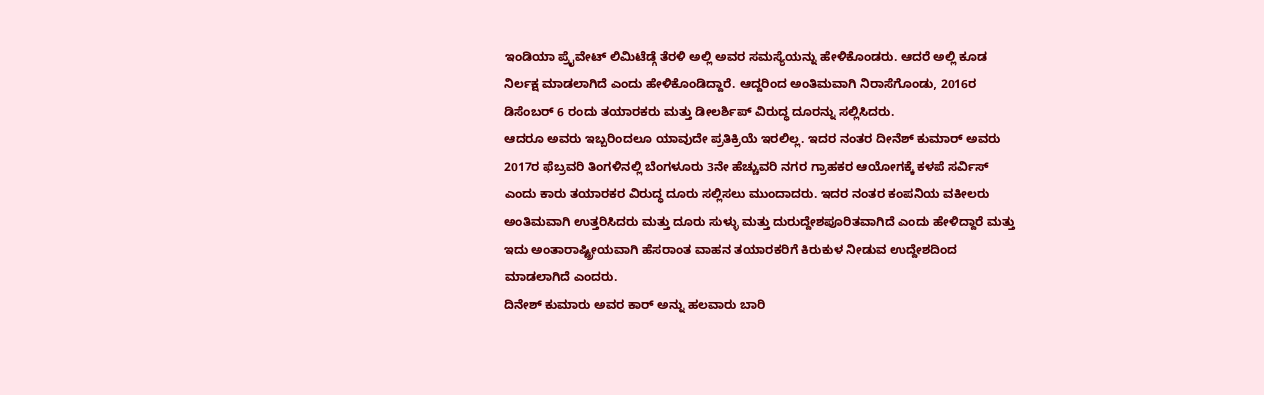ಇಂಡಿಯಾ ಪ್ರೈವೇಟ್ ಲಿಮಿಟೆಡ್ಗೆ ತೆರಳಿ ಅಲ್ಲಿ ಅವರ ಸಮಸ್ಯೆಯನ್ನು ಹೇಳಿಕೊಂಡರು. ಆದರೆ ಅಲ್ಲಿ ಕೂಡ ನಿರ್ಲಕ್ಷ ಮಾಡಲಾಗಿದೆ ಎಂದು ಹೇಳಿಕೊಂಡಿದ್ದಾರೆ. ಆದ್ದರಿಂದ ಅಂತಿಮವಾಗಿ ನಿರಾಸೆಗೊಂಡು, 2016ರ ಡಿಸೆಂಬರ್ 6 ರಂದು ತಯಾರಕರು ಮತ್ತು ಡೀಲರ್ಶಿಪ್ ವಿರುದ್ಧ ದೂರನ್ನು ಸಲ್ಲಿಸಿದರು.
ಆದರೂ ಅವರು ಇಬ್ಬರಿಂದಲೂ ಯಾವುದೇ ಪ್ರತಿಕ್ರಿಯೆ ಇರಲಿಲ್ಲ. ಇದರ ನಂತರ ದೀನೆಶ್ ಕುಮಾರ್ ಅವರು 2017ರ ಫೆಬ್ರವರಿ ತಿಂಗಳಿನಲ್ಲಿ ಬೆಂಗಳೂರು 3ನೇ ಹೆಚ್ಚುವರಿ ನಗರ ಗ್ರಾಹಕರ ಆಯೋಗಕ್ಕೆ ಕಳಪೆ ಸರ್ವಿಸ್ ಎಂದು ಕಾರು ತಯಾರಕರ ವಿರುದ್ಧ ದೂರು ಸಲ್ಲಿಸಲು ಮುಂದಾದರು. ಇದರ ನಂತರ ಕಂಪನಿಯ ವಕೀಲರು ಅಂತಿಮವಾಗಿ ಉತ್ತರಿಸಿದರು ಮತ್ತು ದೂರು ಸುಳ್ಳು ಮತ್ತು ದುರುದ್ದೇಶಪೂರಿತವಾಗಿದೆ ಎಂದು ಹೇಳಿದ್ದಾರೆ ಮತ್ತು ಇದು ಅಂತಾರಾಷ್ಟ್ರೀಯವಾಗಿ ಹೆಸರಾಂತ ವಾಹನ ತಯಾರಕರಿಗೆ ಕಿರುಕುಳ ನೀಡುವ ಉದ್ದೇಶದಿಂದ ಮಾಡಲಾಗಿದೆ ಎಂದರು.
ದಿನೇಶ್ ಕುಮಾರು ಅವರ ಕಾರ್ ಅನ್ನು ಹಲವಾರು ಬಾರಿ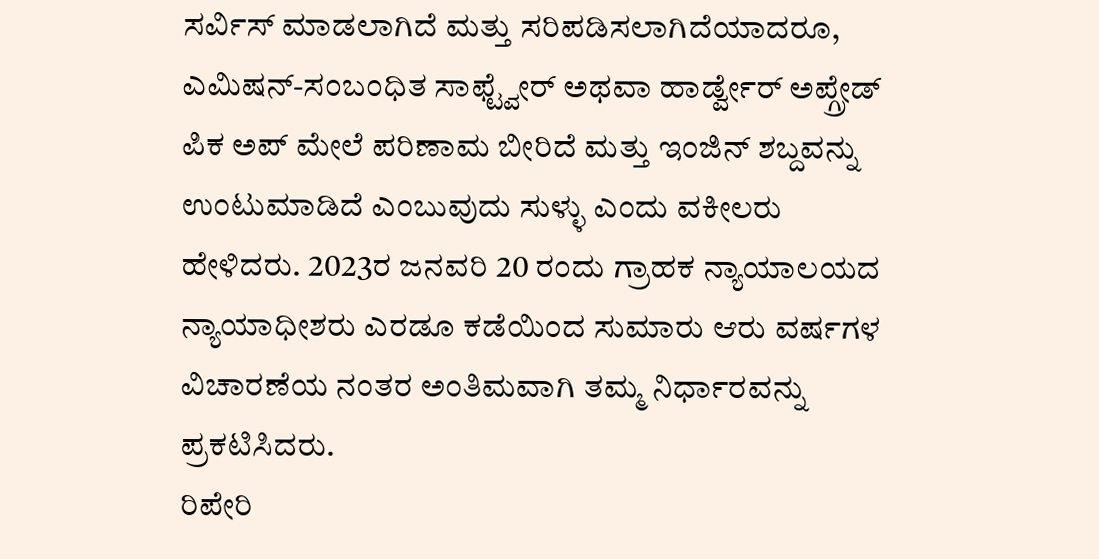ಸರ್ವಿಸ್ ಮಾಡಲಾಗಿದೆ ಮತ್ತು ಸರಿಪಡಿಸಲಾಗಿದೆಯಾದರೂ, ಎಮಿಷನ್-ಸಂಬಂಧಿತ ಸಾಫ್ಟ್ವೇರ್ ಅಥವಾ ಹಾರ್ಡ್ವೇರ್ ಅಪ್ಗ್ರೇಡ್ ಪಿಕ ಅಪ್ ಮೇಲೆ ಪರಿಣಾಮ ಬೀರಿದೆ ಮತ್ತು ಇಂಜಿನ್ ಶಬ್ದವನ್ನು ಉಂಟುಮಾಡಿದೆ ಎಂಬುವುದು ಸುಳ್ಳು ಎಂದು ವಕೀಲರು ಹೇಳಿದರು. 2023ರ ಜನವರಿ 20 ರಂದು ಗ್ರಾಹಕ ನ್ಯಾಯಾಲಯದ ನ್ಯಾಯಾಧೀಶರು ಎರಡೂ ಕಡೆಯಿಂದ ಸುಮಾರು ಆರು ವರ್ಷಗಳ ವಿಚಾರಣೆಯ ನಂತರ ಅಂತಿಮವಾಗಿ ತಮ್ಮ ನಿರ್ಧಾರವನ್ನು ಪ್ರಕಟಿಸಿದರು.
ರಿಪೇರಿ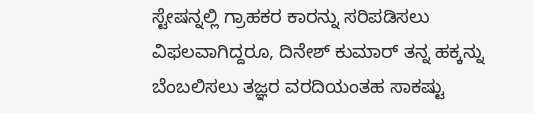ಸ್ಟೇಷನ್ನಲ್ಲಿ ಗ್ರಾಹಕರ ಕಾರನ್ನು ಸರಿಪಡಿಸಲು ವಿಫಲವಾಗಿದ್ದರೂ, ದಿನೇಶ್ ಕುಮಾರ್ ತನ್ನ ಹಕ್ಕನ್ನು ಬೆಂಬಲಿಸಲು ತಜ್ಞರ ವರದಿಯಂತಹ ಸಾಕಷ್ಟು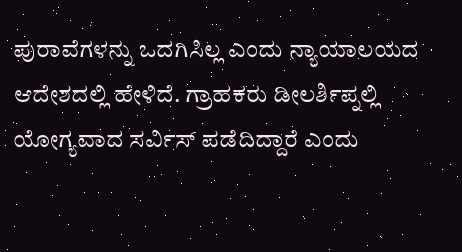ಪುರಾವೆಗಳನ್ನು ಒದಗಿಸಿಲ್ಲ ಎಂದು ನ್ಯಾಯಾಲಯದ ಆದೇಶದಲ್ಲಿ ಹೇಳಿದೆ. ಗ್ರಾಹಕರು ಡೀಲರ್ಶಿಪ್ನಲ್ಲಿ ಯೋಗ್ಯವಾದ ಸರ್ವಿಸ್ ಪಡೆದಿದ್ದಾರೆ ಎಂದು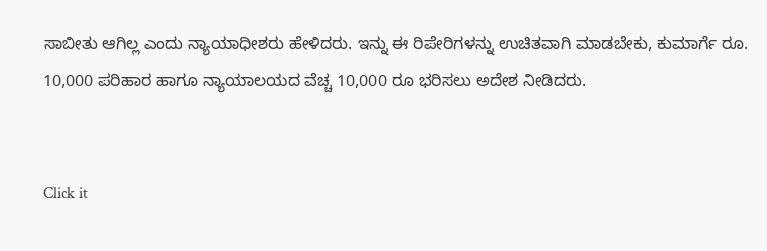ಸಾಬೀತು ಆಗಿಲ್ಲ ಎಂದು ನ್ಯಾಯಾಧೀಶರು ಹೇಳಿದರು. ಇನ್ನು ಈ ರಿಪೇರಿಗಳನ್ನು ಉಚಿತವಾಗಿ ಮಾಡಬೇಕು, ಕುಮಾರ್ಗೆ ರೂ. 10,000 ಪರಿಹಾರ ಹಾಗೂ ನ್ಯಾಯಾಲಯದ ವೆಚ್ಚ 10,000 ರೂ ಭರಿಸಲು ಅದೇಶ ನೀಡಿದರು.


Click it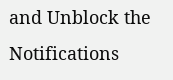and Unblock the Notifications